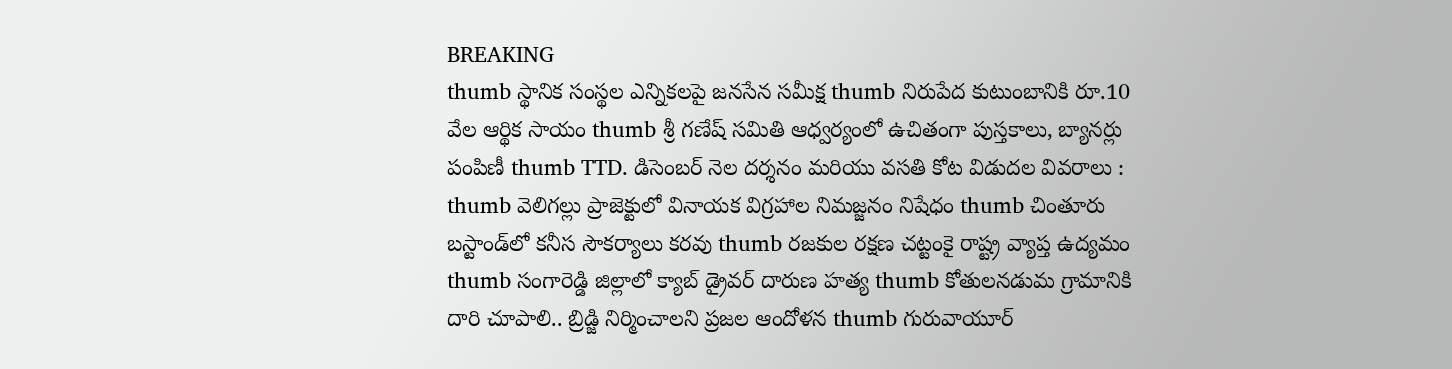BREAKING
thumb స్థానిక సంస్థల ఎన్నికలపై జనసేన సమీక్ష thumb నిరుపేద కుటుంబానికి రూ.10 వేల ఆర్థిక సాయం thumb శ్రీ గణేష్ సమితి ఆధ్వర్యంలో ఉచితంగా పుస్తకాలు, బ్యానర్లు పంపిణీ thumb TTD. డిసెంబర్ నెల దర్శనం మరియు వసతి కోట విడుదల వివరాలు : thumb వెలిగల్లు ప్రాజెక్టులో వినాయక విగ్రహాల నిమజ్జనం నిషేధం thumb చింతూరు బస్టాండ్‌లో కనీస సౌకర్యాలు కరవు thumb రజకుల రక్షణ చట్టంకై రాష్ట్ర వ్యాప్త ఉద్యమం thumb సంగారెడ్డి జిల్లాలో క్యాబ్ డ్రైవర్ దారుణ హత్య thumb కోతులనడుమ గ్రామానికి దారి చూపాలి.. బ్రిడ్జి నిర్మించాలని ప్రజల ఆందోళన thumb గురువాయూర్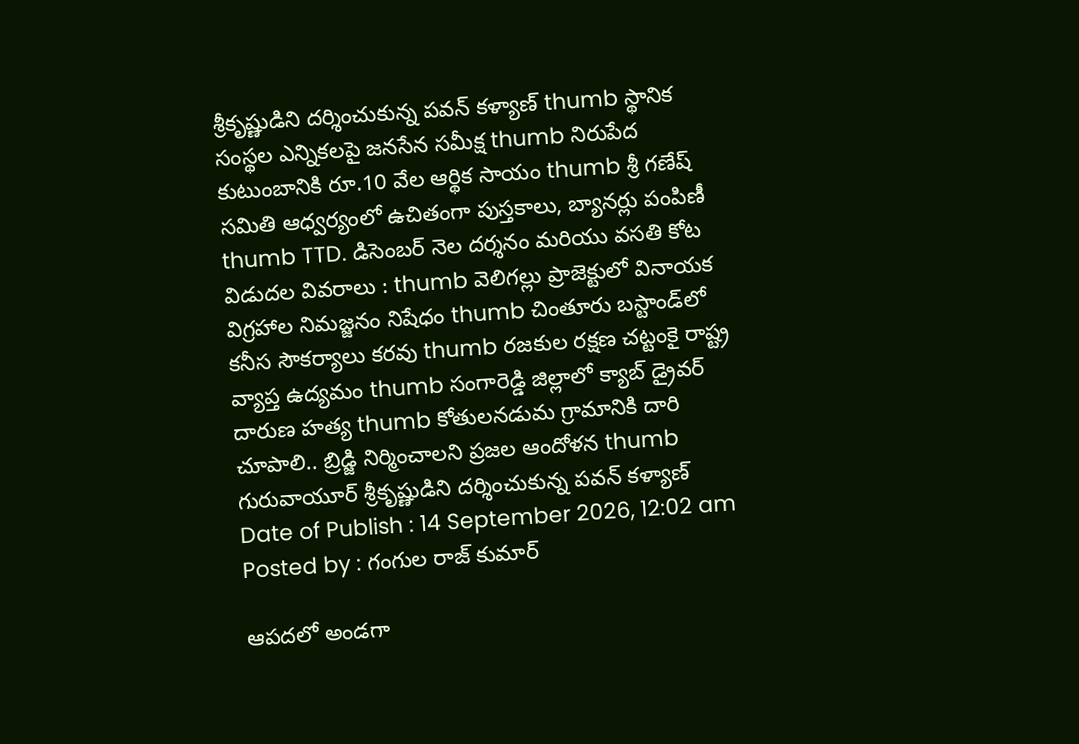శ్రీకృష్ణుడిని దర్శించుకున్న పవన్ కళ్యాణ్ thumb స్థానిక సంస్థల ఎన్నికలపై జనసేన సమీక్ష thumb నిరుపేద కుటుంబానికి రూ.10 వేల ఆర్థిక సాయం thumb శ్రీ గణేష్ సమితి ఆధ్వర్యంలో ఉచితంగా పుస్తకాలు, బ్యానర్లు పంపిణీ thumb TTD. డిసెంబర్ నెల దర్శనం మరియు వసతి కోట విడుదల వివరాలు : thumb వెలిగల్లు ప్రాజెక్టులో వినాయక విగ్రహాల నిమజ్జనం నిషేధం thumb చింతూరు బస్టాండ్‌లో కనీస సౌకర్యాలు కరవు thumb రజకుల రక్షణ చట్టంకై రాష్ట్ర వ్యాప్త ఉద్యమం thumb సంగారెడ్డి జిల్లాలో క్యాబ్ డ్రైవర్ దారుణ హత్య thumb కోతులనడుమ గ్రామానికి దారి చూపాలి.. బ్రిడ్జి నిర్మించాలని ప్రజల ఆందోళన thumb గురువాయూర్ శ్రీకృష్ణుడిని దర్శించుకున్న పవన్ కళ్యాణ్
Date of Publish : 14 September 2026, 12:02 am
Posted by : గంగుల రాజ్ కుమార్

ఆపదలో అండగా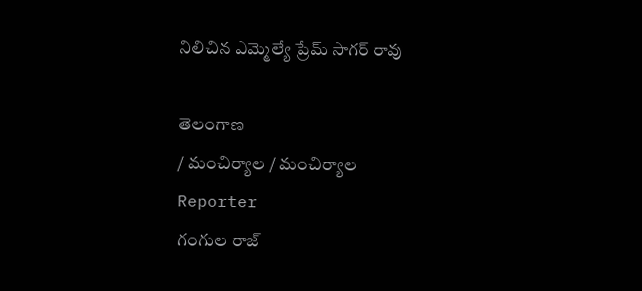నిలిచిన ఎమ్మెల్యే ప్రేమ్ సాగర్ రావు

తెలంగాణ
/ మంచిర్యాల / మంచిర్యాల
Reporter
గంగుల రాజ్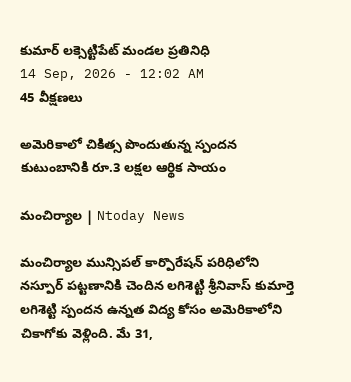కుమార్ లక్సెట్టిపేట్ మండల ప్రతినిధి
14 Sep, 2026 - 12:02 AM
45 వీక్షణలు

అమెరికాలో చికిత్స పొందుతున్న స్పందన కుటుంబానికి రూ.3 లక్షల ఆర్థిక సాయం

మంచిర్యాల | Ntoday News

మంచిర్యాల మున్సిపల్ కార్పొరేషన్ పరిధిలోని నస్పూర్ పట్టణానికి చెందిన లగిశెట్టి శ్రీనివాస్ కుమార్తె లగిశెట్టి స్పందన ఉన్నత విద్య కోసం అమెరికాలోని చికాగోకు వెళ్లింది. మే 31,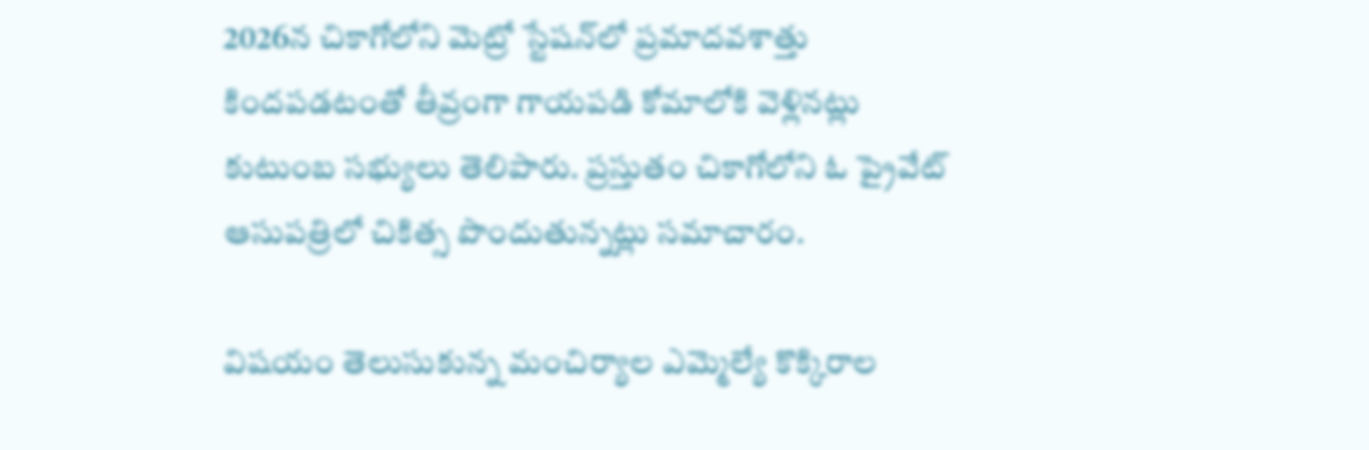2026న చికాగోలోని మెట్రో స్టేషన్‌లో ప్రమాదవశాత్తు కిందపడటంతో తీవ్రంగా గాయపడి కోమాలోకి వెళ్లినట్లు కుటుంబ సభ్యులు తెలిపారు. ప్రస్తుతం చికాగోలోని ఓ ప్రైవేట్ ఆసుపత్రిలో చికిత్స పొందుతున్నట్లు సమాచారం.

విషయం తెలుసుకున్న మంచిర్యాల ఎమ్మెల్యే కొక్కిరాల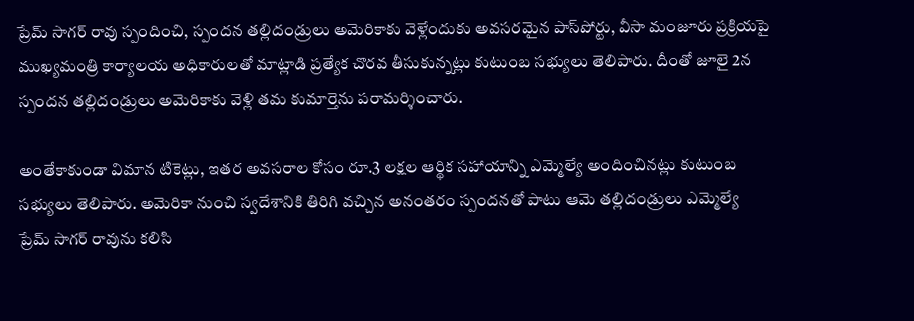ప్రేమ్ సాగర్ రావు స్పందించి, స్పందన తల్లిదండ్రులు అమెరికాకు వెళ్లేందుకు అవసరమైన పాస్‌పోర్టు, వీసా మంజూరు ప్రక్రియపై ముఖ్యమంత్రి కార్యాలయ అధికారులతో మాట్లాడి ప్రత్యేక చొరవ తీసుకున్నట్లు కుటుంబ సభ్యులు తెలిపారు. దీంతో జూలై 2న స్పందన తల్లిదండ్రులు అమెరికాకు వెళ్లి తమ కుమార్తెను పరామర్శించారు.

అంతేకాకుండా విమాన టికెట్లు, ఇతర అవసరాల కోసం రూ.3 లక్షల ఆర్థిక సహాయాన్ని ఎమ్మెల్యే అందించినట్లు కుటుంబ సభ్యులు తెలిపారు. అమెరికా నుంచి స్వదేశానికి తిరిగి వచ్చిన అనంతరం స్పందనతో పాటు ఆమె తల్లిదండ్రులు ఎమ్మెల్యే ప్రేమ్ సాగర్ రావును కలిసి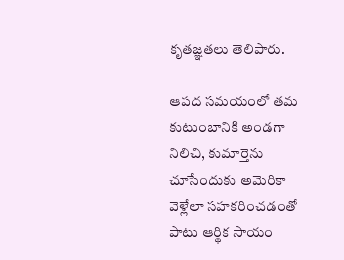కృతజ్ఞతలు తెలిపారు.

ఆపద సమయంలో తమ కుటుంబానికి అండగా నిలిచి, కుమార్తెను చూసేందుకు అమెరికా వెళ్లేలా సహకరించడంతో పాటు ఆర్థిక సాయం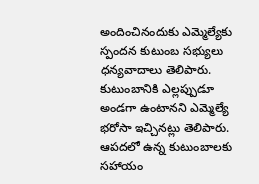అందించినందుకు ఎమ్మెల్యేకు స్పందన కుటుంబ సభ్యులు ధన్యవాదాలు తెలిపారు. కుటుంబానికి ఎల్లప్పుడూ అండగా ఉంటానని ఎమ్మెల్యే భరోసా ఇచ్చినట్లు తెలిపారు. ఆపదలో ఉన్న కుటుంబాలకు సహాయం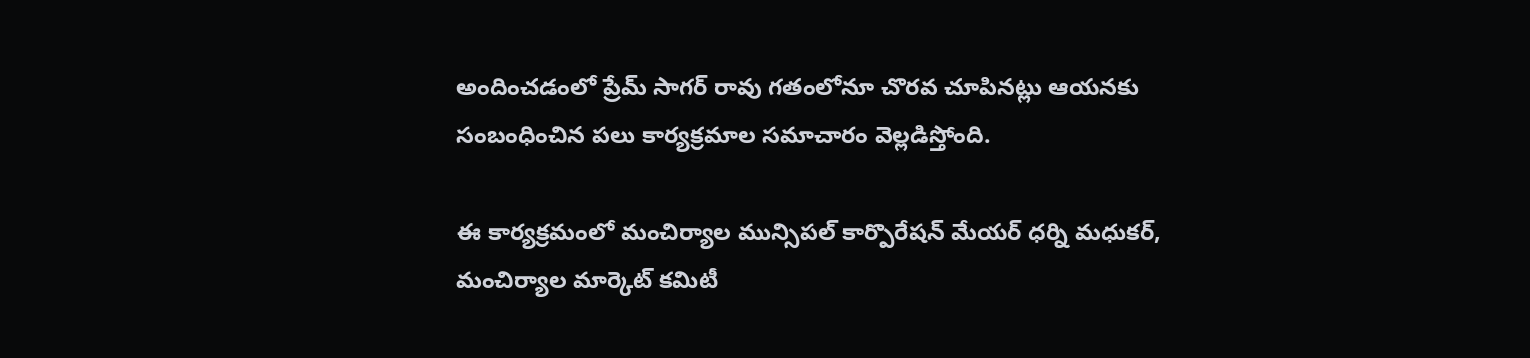అందించడంలో ప్రేమ్ సాగర్ రావు గతంలోనూ చొరవ చూపినట్లు ఆయనకు సంబంధించిన పలు కార్యక్రమాల సమాచారం వెల్లడిస్తోంది.

ఈ కార్యక్రమంలో మంచిర్యాల మున్సిపల్ కార్పొరేషన్ మేయర్ ధర్ని మధుకర్, మంచిర్యాల మార్కెట్ కమిటీ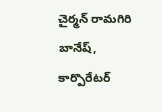చైర్మన్ రామగిరి బానేష్, కార్పొరేటర్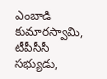ఎంబాడి కుమారస్వామి, టీపీసీసీ సభ్యుడు,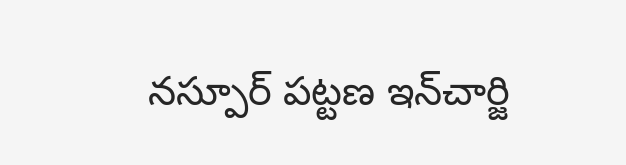నస్పూర్ పట్టణ ఇన్‌చార్జి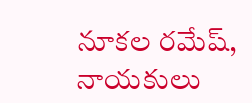నూకల రమేష్, నాయకులు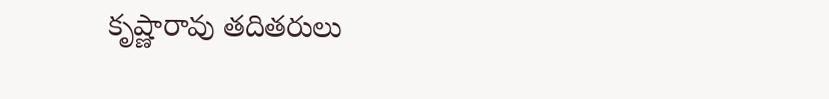కృష్ణారావు తదితరులు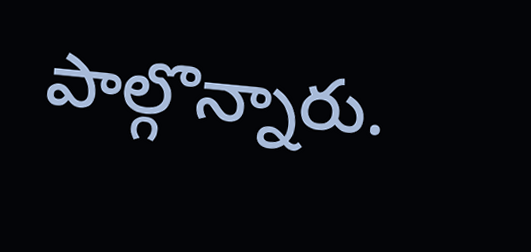పాల్గొన్నారు.